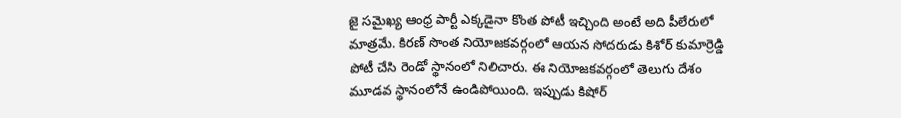జై సమైఖ్య ఆంధ్ర పార్టీ ఎక్కడైనా కొంత పోటీ ఇచ్చింది అంటే అది పీలేరులో మాత్రమే. కిరణ్ సొంత నియోజకవర్గంలో ఆయన సోదరుడు కిశోర్ కుమార్రెడ్డి పోటీ చేసి రెండో స్థానంలో నిలిచారు. ఈ నియోజకవర్గంలో తెలుగు దేశం మూడవ స్థానంలోనే ఉండిపోయింది. ఇప్పుడు కిషోర్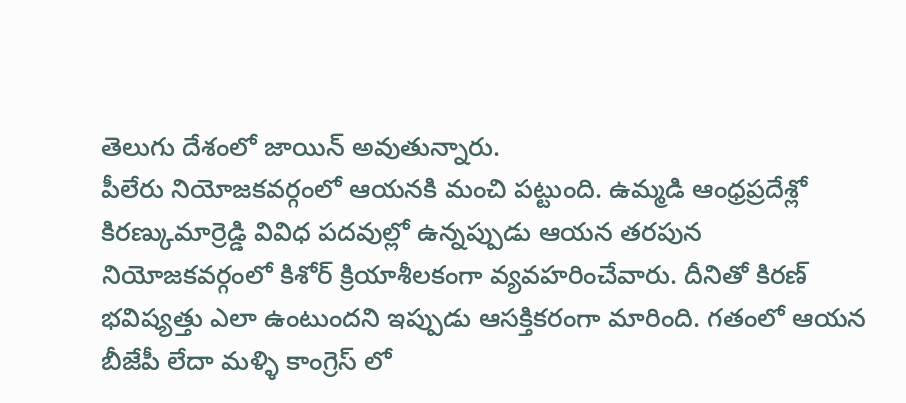తెలుగు దేశంలో జాయిన్ అవుతున్నారు.
పీలేరు నియోజకవర్గంలో ఆయనకి మంచి పట్టుంది. ఉమ్మడి ఆంధ్రప్రదేశ్లో కిరణ్కుమార్రెడ్డి వివిధ పదవుల్లో ఉన్నప్పుడు ఆయన తరపున నియోజకవర్గంలో కిశోర్ క్రియాశీలకంగా వ్యవహరించేవారు. దీనితో కిరణ్ భవిష్యత్తు ఎలా ఉంటుందని ఇప్పుడు ఆసక్తికరంగా మారింది. గతంలో ఆయన బీజేపీ లేదా మళ్ళి కాంగ్రెస్ లో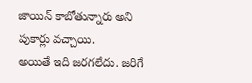జాయిన్ కాబోతున్నారు అని పుకార్లు వచ్చాయి.
అయితే ఇది జరగలేదు. జరిగే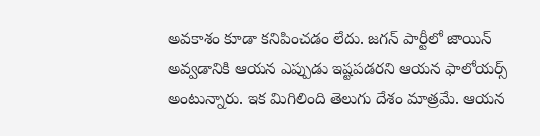అవకాశం కూడా కనిపించడం లేదు. జగన్ పార్టీలో జాయిన్ అవ్వడానికి ఆయన ఎప్పుడు ఇష్టపడరని ఆయన ఫాలోయర్స్ అంటున్నారు. ఇక మిగిలింది తెలుగు దేశం మాత్రమే. ఆయన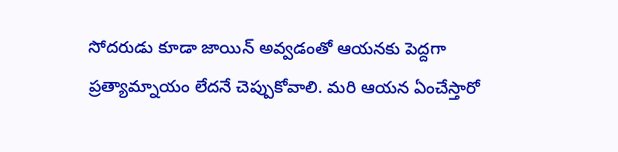సోదరుడు కూడా జాయిన్ అవ్వడంతో ఆయనకు పెద్దగా ప్రత్యామ్నాయం లేదనే చెప్పుకోవాలి. మరి ఆయన ఏంచేస్తారో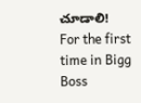చూడాలి!
For the first time in Bigg Boss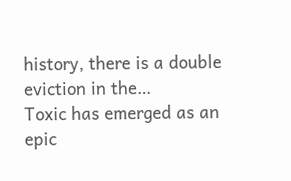history, there is a double eviction in the…
Toxic has emerged as an epic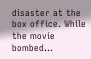disaster at the box office. While the movie bombed…